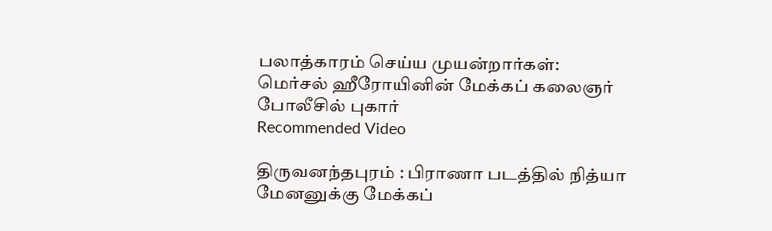பலாத்காரம் செய்ய முயன்றார்கள்: மெர்சல் ஹீரோயினின் மேக்கப் கலைஞர் போலீசில் புகார்
Recommended Video

திருவனந்தபுரம் : பிராணா படத்தில் நித்யா மேனனுக்கு மேக்கப்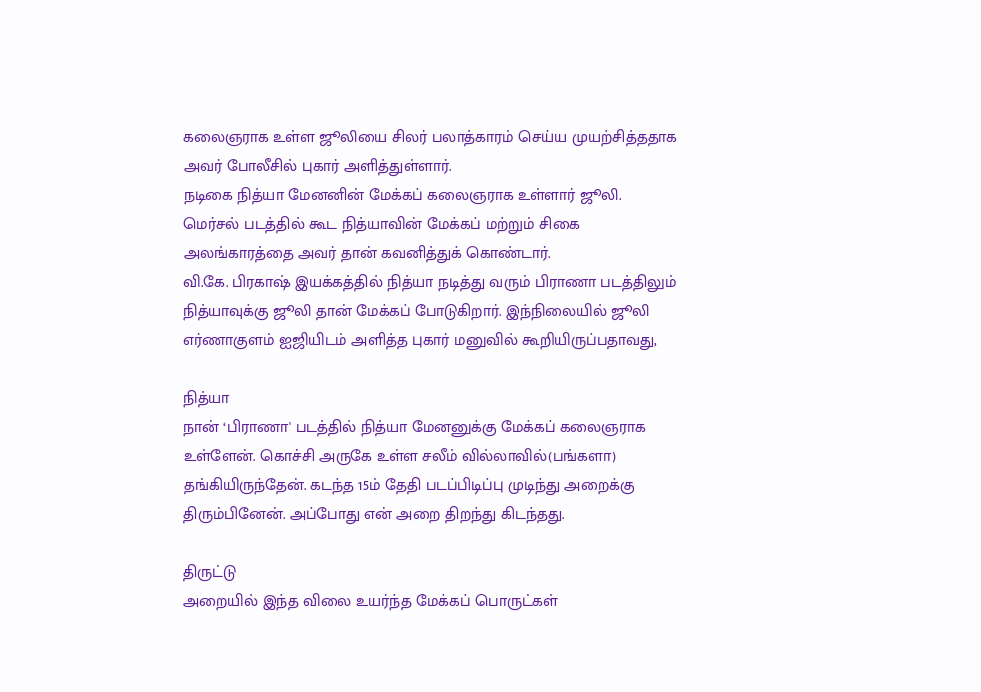கலைஞராக உள்ள ஜூலியை சிலர் பலாத்காரம் செய்ய முயற்சித்ததாக அவர் போலீசில் புகார் அளித்துள்ளார்.
நடிகை நித்யா மேனனின் மேக்கப் கலைஞராக உள்ளார் ஜூலி. மெர்சல் படத்தில் கூட நித்யாவின் மேக்கப் மற்றும் சிகை அலங்காரத்தை அவர் தான் கவனித்துக் கொண்டார்.
வி.கே. பிரகாஷ் இயக்கத்தில் நித்யா நடித்து வரும் பிராணா படத்திலும் நித்யாவுக்கு ஜூலி தான் மேக்கப் போடுகிறார். இந்நிலையில் ஜூலி எர்ணாகுளம் ஐஜியிடம் அளித்த புகார் மனுவில் கூறியிருப்பதாவது,

நித்யா
நான் ‘பிராணா' படத்தில் நித்யா மேனனுக்கு மேக்கப் கலைஞராக உள்ளேன். கொச்சி அருகே உள்ள சலீம் வில்லாவில்(பங்களா) தங்கியிருந்தேன். கடந்த 15ம் தேதி படப்பிடிப்பு முடிந்து அறைக்கு திரும்பினேன். அப்போது என் அறை திறந்து கிடந்தது.

திருட்டு
அறையில் இந்த விலை உயர்ந்த மேக்கப் பொருட்கள்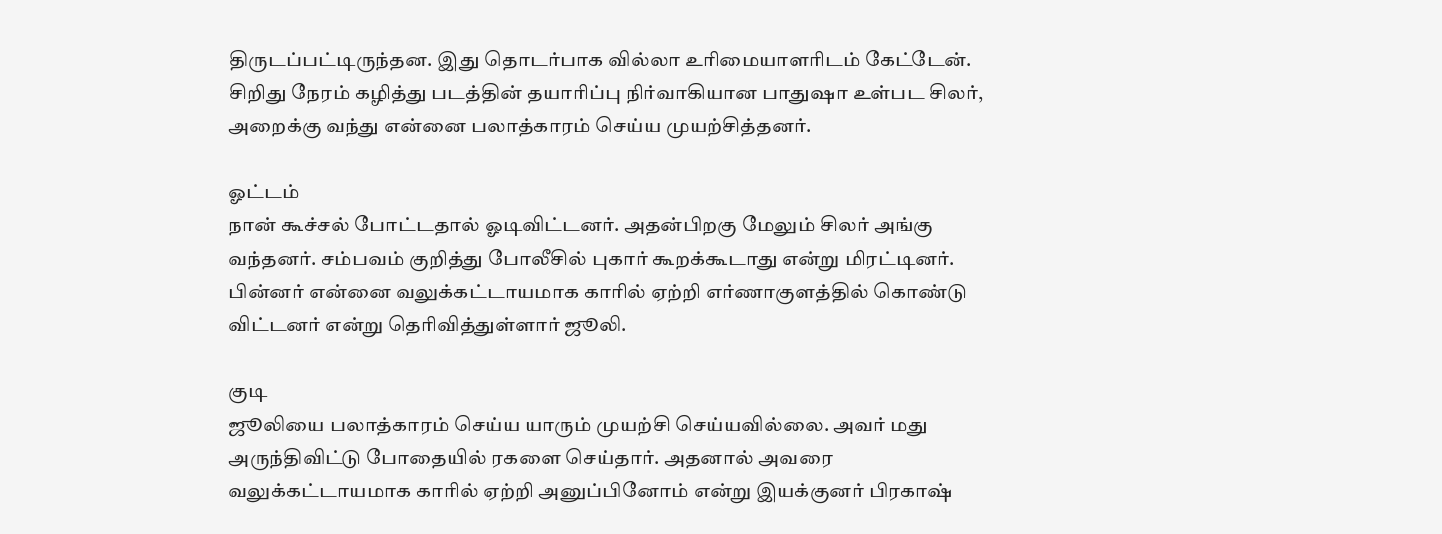திருடப்பட்டிருந்தன. இது தொடர்பாக வில்லா உரிமையாளரிடம் கேட்டேன். சிறிது நேரம் கழித்து படத்தின் தயாரிப்பு நிர்வாகியான பாதுஷா உள்பட சிலர், அறைக்கு வந்து என்னை பலாத்காரம் செய்ய முயற்சித்தனர்.

ஓட்டம்
நான் கூச்சல் போட்டதால் ஓடிவிட்டனர். அதன்பிறகு மேலும் சிலர் அங்கு வந்தனர். சம்பவம் குறித்து போலீசில் புகார் கூறக்கூடாது என்று மிரட்டினர். பின்னர் என்னை வலுக்கட்டாயமாக காரில் ஏற்றி எர்ணாகுளத்தில் கொண்டு விட்டனர் என்று தெரிவித்துள்ளார் ஜூலி.

குடி
ஜூலியை பலாத்காரம் செய்ய யாரும் முயற்சி செய்யவில்லை. அவர் மது அருந்திவிட்டு போதையில் ரகளை செய்தார். அதனால் அவரை வலுக்கட்டாயமாக காரில் ஏற்றி அனுப்பினோம் என்று இயக்குனர் பிரகாஷ்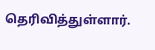தெரிவித்துள்ளார்.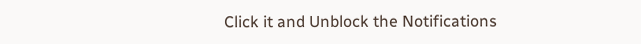Click it and Unblock the Notifications